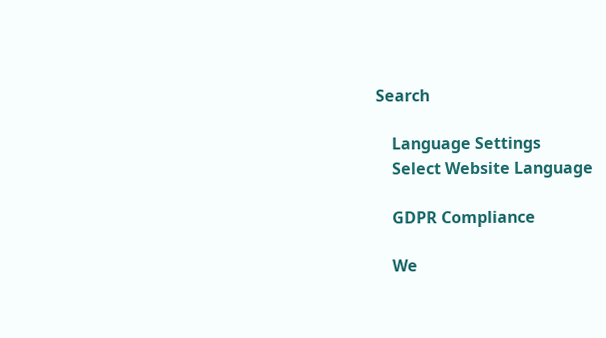Search

    Language Settings
    Select Website Language

    GDPR Compliance

    We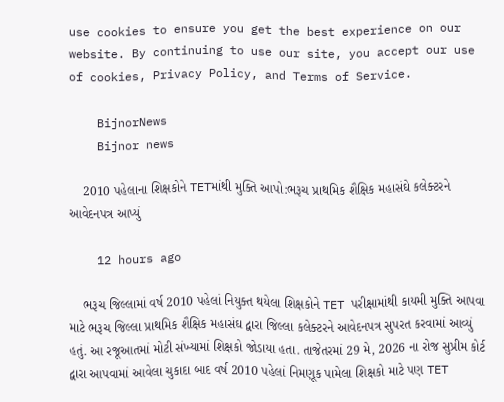use cookies to ensure you get the best experience on our website. By continuing to use our site, you accept our use of cookies, Privacy Policy, and Terms of Service.

    BijnorNews
    Bijnor news

    2010 પહેલાના શિક્ષકોને TETમાંથી મુક્તિ આપો:ભરૂચ પ્રાથમિક શૈક્ષિક મહાસંઘે કલેક્ટરને આવેદનપત્ર આપ્યું

    12 hours ago

    ભરૂચ જિલ્લામાં વર્ષ 2010 પહેલાં નિયુક્ત થયેલા શિક્ષકોને TET પરીક્ષામાંથી કાયમી મુક્તિ આપવા માટે ભરૂચ જિલ્લા પ્રાથમિક શૈક્ષિક મહાસંઘ દ્વારા જિલ્લા કલેક્ટરને આવેદનપત્ર સુપરત કરવામાં આવ્યું હતું. આ રજૂઆતમાં મોટી સંખ્યામાં શિક્ષકો જોડાયા હતા. તાજેતરમાં 29 મે, 2026 ના રોજ સુપ્રીમ કોર્ટ દ્વારા આપવામાં આવેલા ચુકાદા બાદ વર્ષ 2010 પહેલાં નિમણૂક પામેલા શિક્ષકો માટે પણ TET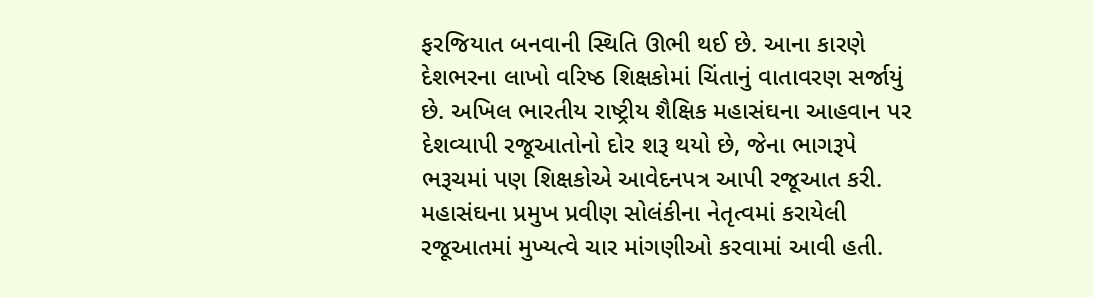ફરજિયાત બનવાની સ્થિતિ ઊભી થઈ છે. આના કારણે દેશભરના લાખો વરિષ્ઠ શિક્ષકોમાં ચિંતાનું વાતાવરણ સર્જાયું છે. અખિલ ભારતીય રાષ્ટ્રીય શૈક્ષિક મહાસંઘના આહવાન પર દેશવ્યાપી રજૂઆતોનો દોર શરૂ થયો છે, જેના ભાગરૂપે ભરૂચમાં પણ શિક્ષકોએ આવેદનપત્ર આપી રજૂઆત કરી. મહાસંઘના પ્રમુખ પ્રવીણ સોલંકીના નેતૃત્વમાં કરાયેલી રજૂઆતમાં મુખ્યત્વે ચાર માંગણીઓ કરવામાં આવી હતી.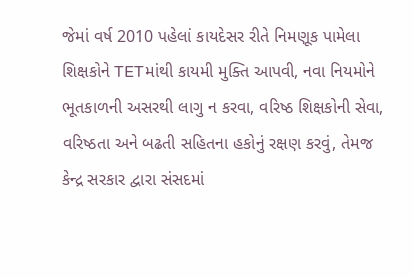જેમાં વર્ષ 2010 પહેલાં કાયદેસર રીતે નિમણૂક પામેલા શિક્ષકોને TETમાંથી કાયમી મુક્તિ આપવી, નવા નિયમોને ભૂતકાળની અસરથી લાગુ ન કરવા, વરિષ્ઠ શિક્ષકોની સેવા, વરિષ્ઠતા અને બઢતી સહિતના હકોનું રક્ષણ કરવું, તેમજ કેન્દ્ર સરકાર દ્વારા સંસદમાં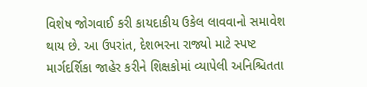વિશેષ જોગવાઈ કરી કાયદાકીય ઉકેલ લાવવાનો સમાવેશ થાય છે. આ ઉપરાંત, દેશભરના રાજ્યો માટે સ્પષ્ટ માર્ગદર્શિકા જાહેર કરીને શિક્ષકોમાં વ્યાપેલી અનિશ્ચિતતા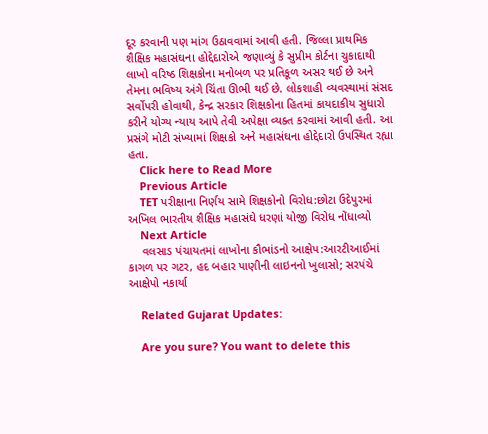દૂર કરવાની પણ માંગ ઉઠાવવામાં આવી હતી. જિલ્લા પ્રાથમિક શૈક્ષિક મહાસંઘના હોદ્દેદારોએ જણાવ્યું કે સુપ્રીમ કોર્ટના ચુકાદાથી લાખો વરિષ્ઠ શિક્ષકોના મનોબળ પર પ્રતિકૂળ અસર થઈ છે અને તેમના ભવિષ્ય અંગે ચિંતા ઊભી થઈ છે. લોકશાહી વ્યવસ્થામાં સંસદ સર્વોપરી હોવાથી, કેન્દ્ર સરકાર શિક્ષકોના હિતમાં કાયદાકીય સુધારો કરીને યોગ્ય ન્યાય આપે તેવી અપેક્ષા વ્યક્ત કરવામાં આવી હતી. આ પ્રસંગે મોટી સંખ્યામાં શિક્ષકો અને મહાસંઘના હોદ્દેદારો ઉપસ્થિત રહ્યા હતા.
    Click here to Read More
    Previous Article
    TET પરીક્ષાના નિર્ણય સામે શિક્ષકોનો વિરોધ:છોટા ઉદેપુરમાં અખિલ ભારતીય શૈક્ષિક મહાસંઘે ધરણાં યોજી વિરોધ નોંધાવ્યો
    Next Article
    વલસાડ પંચાયતમાં લાખોના કૌભાંડનો આક્ષેપ:આરટીઆઈમાં કાગળ પર ગટર, હદ બહાર પાણીની લાઇનનો ખુલાસો; સરપંચે આક્ષેપો નકાર્યા

    Related Gujarat Updates:

    Are you sure? You want to delete this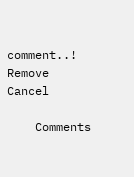comment..! Remove Cancel

    Comments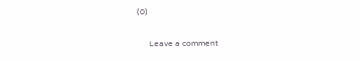(0)

      Leave a comment